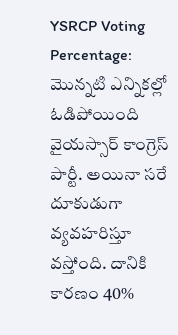YSRCP Voting Percentage: మొన్నటి ఎన్నికల్లో ఓడిపోయింది వైయస్సార్ కాంగ్రెస్ పార్టీ. అయినా సరే దూకుడుగా వ్యవహరిస్తూ వస్తోంది. దానికి కారణం 40%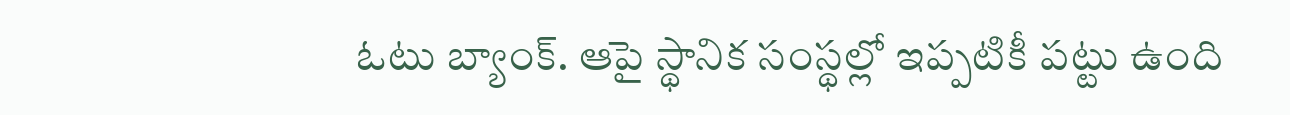ఓటు బ్యాంక్. ఆపై స్థానిక సంస్థల్లో ఇప్పటికీ పట్టు ఉంది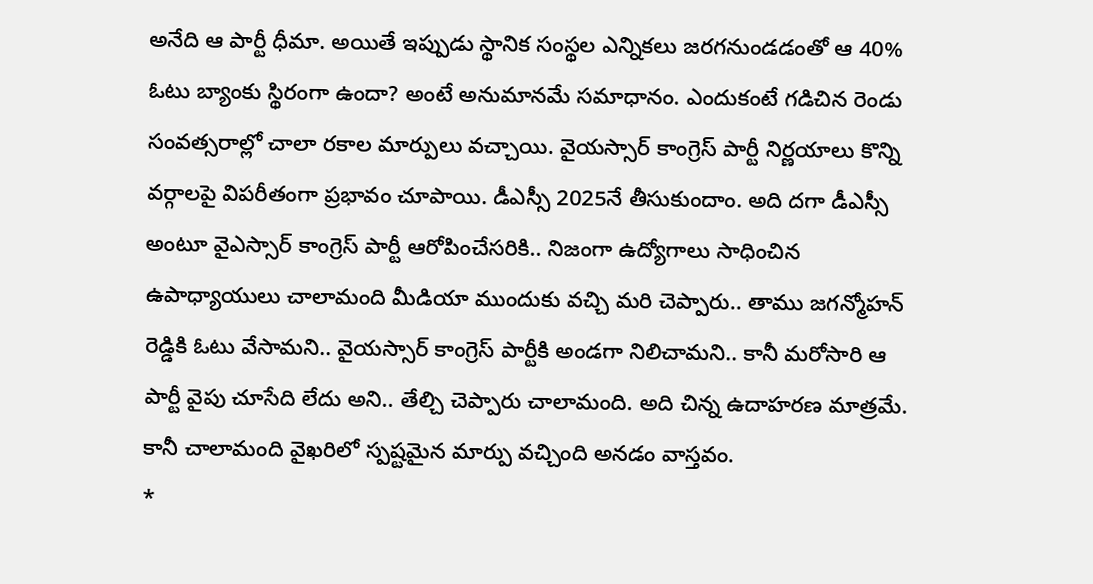అనేది ఆ పార్టీ ధీమా. అయితే ఇప్పుడు స్థానిక సంస్థల ఎన్నికలు జరగనుండడంతో ఆ 40% ఓటు బ్యాంకు స్థిరంగా ఉందా? అంటే అనుమానమే సమాధానం. ఎందుకంటే గడిచిన రెండు సంవత్సరాల్లో చాలా రకాల మార్పులు వచ్చాయి. వైయస్సార్ కాంగ్రెస్ పార్టీ నిర్ణయాలు కొన్ని వర్గాలపై విపరీతంగా ప్రభావం చూపాయి. డీఎస్సీ 2025నే తీసుకుందాం. అది దగా డీఎస్సీ అంటూ వైఎస్సార్ కాంగ్రెస్ పార్టీ ఆరోపించేసరికి.. నిజంగా ఉద్యోగాలు సాధించిన ఉపాధ్యాయులు చాలామంది మీడియా ముందుకు వచ్చి మరి చెప్పారు.. తాము జగన్మోహన్ రెడ్డికి ఓటు వేసామని.. వైయస్సార్ కాంగ్రెస్ పార్టీకి అండగా నిలిచామని.. కానీ మరోసారి ఆ పార్టీ వైపు చూసేది లేదు అని.. తేల్చి చెప్పారు చాలామంది. అది చిన్న ఉదాహరణ మాత్రమే. కానీ చాలామంది వైఖరిలో స్పష్టమైన మార్పు వచ్చింది అనడం వాస్తవం.
*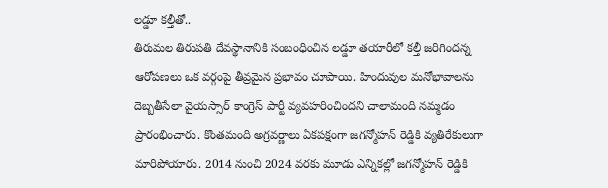లడ్డూ కల్తీతో..
తిరుమల తిరుపతి దేవస్థానానికి సంబంధించిన లడ్డూ తయారీలో కల్తీ జరిగిందన్న ఆరోపణలు ఒక వర్గంపై తీవ్రమైన ప్రభావం చూపాయి. హిందువుల మనోభావాలను దెబ్బతీసేలా వైయస్సార్ కాంగ్రెస్ పార్టీ వ్యవహరించిందని చాలామంది నమ్మడం ప్రారంభించారు. కొంతమంది అగ్రవర్ణాలు ఏకపక్షంగా జగన్మోహన్ రెడ్డికి వ్యతిరేకులుగా మారిపోయారు. 2014 నుంచి 2024 వరకు మూడు ఎన్నికల్లో జగన్మోహన్ రెడ్డికి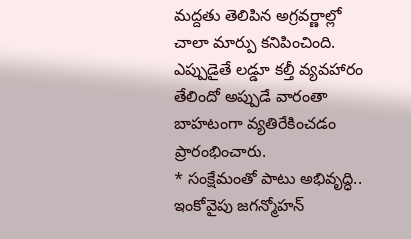మద్దతు తెలిపిన అగ్రవర్ణాల్లో చాలా మార్పు కనిపించింది. ఎప్పుడైతే లడ్డూ కల్తీ వ్యవహారం తేలిందో అప్పుడే వారంతా బాహటంగా వ్యతిరేకించడం ప్రారంభించారు.
* సంక్షేమంతో పాటు అభివృద్ధి..
ఇంకోవైపు జగన్మోహన్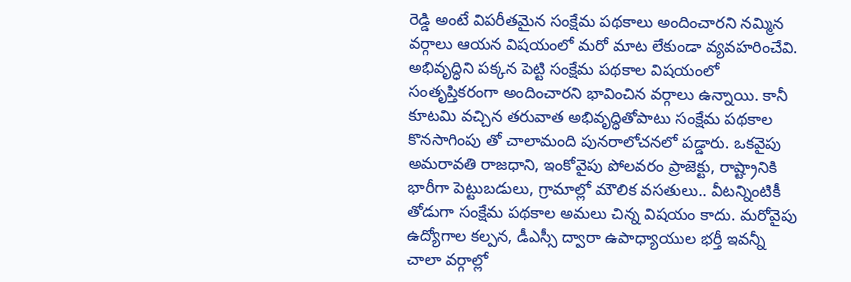రెడ్డి అంటే విపరీతమైన సంక్షేమ పథకాలు అందించారని నమ్మిన వర్గాలు ఆయన విషయంలో మరో మాట లేకుండా వ్యవహరించేవి. అభివృద్ధిని పక్కన పెట్టి సంక్షేమ పథకాల విషయంలో సంతృప్తికరంగా అందించారని భావించిన వర్గాలు ఉన్నాయి. కానీ కూటమి వచ్చిన తరువాత అభివృద్ధితోపాటు సంక్షేమ పథకాల కొనసాగింపు తో చాలామంది పునరాలోచనలో పడ్డారు. ఒకవైపు అమరావతి రాజధాని, ఇంకోవైపు పోలవరం ప్రాజెక్టు, రాష్ట్రానికి భారీగా పెట్టుబడులు, గ్రామాల్లో మౌలిక వసతులు.. వీటన్నింటికీ తోడుగా సంక్షేమ పథకాల అమలు చిన్న విషయం కాదు. మరోవైపు ఉద్యోగాల కల్పన, డీఎస్సీ ద్వారా ఉపాధ్యాయుల భర్తీ ఇవన్నీ చాలా వర్గాల్లో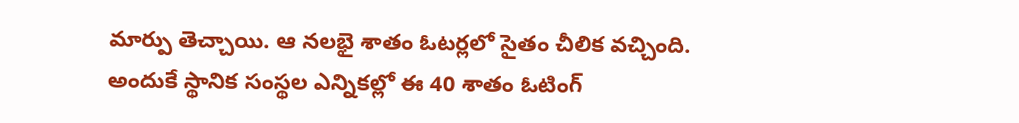మార్పు తెచ్చాయి. ఆ నలభై శాతం ఓటర్లలో సైతం చీలిక వచ్చింది. అందుకే స్థానిక సంస్థల ఎన్నికల్లో ఈ 40 శాతం ఓటింగ్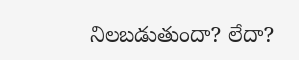నిలబడుతుందా? లేదా?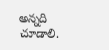అన్నది చూడాలి.